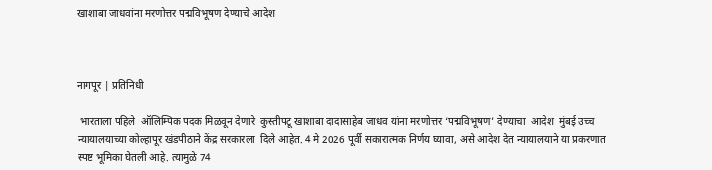खाशाबा जाधवांना मरणोत्तर पद्मविभूषण देण्याचे आदेश



नागपूर | प्रतिनिधी

 भारताला पहिले  ऑलिम्पिक पदक मिळवून देणारे  कुस्तीपटू खाशाबा दादासाहेब जाधव यांना मरणोत्तर ‘पद्मविभूषण’ देण्याचा  आदेश  मुंबई उच्च न्यायालयाच्या कोल्हापूर खंडपीठाने केंद्र सरकारला  दिले आहेत. 4 मे 2026 पूर्वी सकारात्मक निर्णय घ्यावा, असे आदेश देत न्यायालयाने या प्रकरणात स्पष्ट भूमिका घेतली आहे. त्यामुळे 74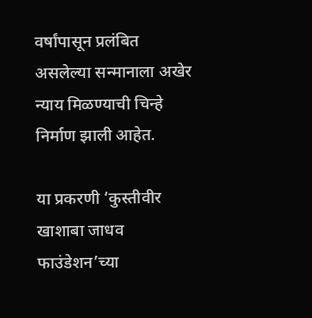वर्षांपासून प्रलंबित असलेल्या सन्मानाला अखेर न्याय मिळण्याची चिन्हे निर्माण झाली आहेत.

या प्रकरणी ‘कुस्तीवीर खाशाबा जाधव फाउंडेशन’च्या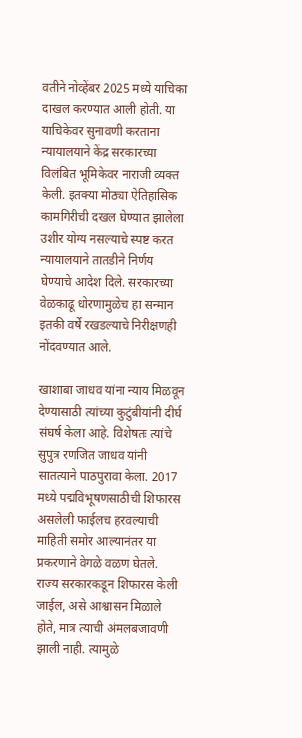वतीने नोव्हेंबर 2025 मध्ये याचिका दाखल करण्यात आली होती. या याचिकेवर सुनावणी करताना न्यायालयाने केंद्र सरकारच्या विलंबित भूमिकेवर नाराजी व्यक्त केली. इतक्या मोठ्या ऐतिहासिक कामगिरीची दखल घेण्यात झालेला उशीर योग्य नसल्याचे स्पष्ट करत न्यायालयाने तातडीने निर्णय घेण्याचे आदेश दिले. सरकारच्या वेळकाढू धोरणामुळेच हा सन्मान इतकी वर्षे रखडल्याचे निरीक्षणही नोंदवण्यात आले.

खाशाबा जाधव यांना न्याय मिळवून देण्यासाठी त्यांच्या कुटुंबीयांनी दीर्घ संघर्ष केला आहे. विशेषतः त्यांचे सुपुत्र रणजित जाधव यांनी सातत्याने पाठपुरावा केला. 2017 मध्ये पद्मविभूषणसाठीची शिफारस असलेली फाईलच हरवल्याची माहिती समोर आल्यानंतर या प्रकरणाने वेगळे वळण घेतले. राज्य सरकारकडून शिफारस केली जाईल, असे आश्वासन मिळाले होते, मात्र त्याची अंमलबजावणी झाली नाही. त्यामुळे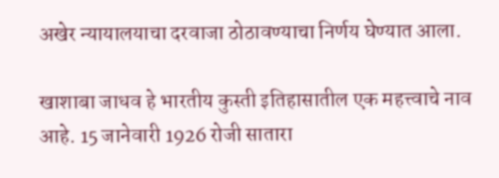अखेर न्यायालयाचा दरवाजा ठोठावण्याचा निर्णय घेण्यात आला.

खाशाबा जाधव हे भारतीय कुस्ती इतिहासातील एक महत्त्वाचे नाव आहे. 15 जानेवारी 1926 रोजी सातारा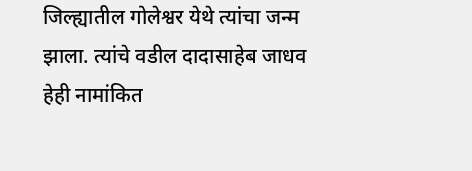जिल्ह्यातील गोलेश्वर येथे त्यांचा जन्म झाला. त्यांचे वडील दादासाहेब जाधव हेही नामांकित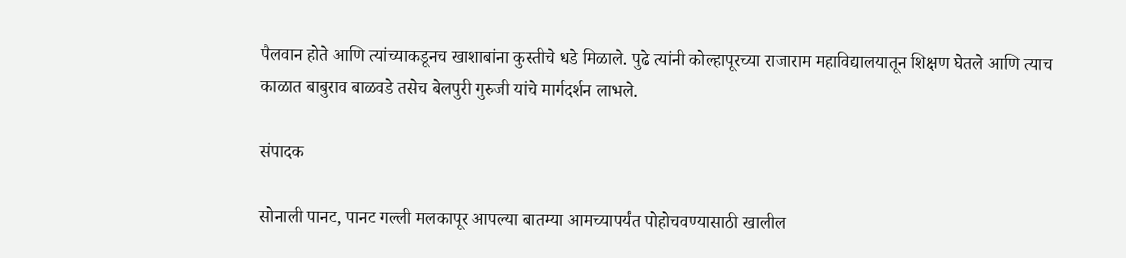पैलवान होते आणि त्यांच्याकडूनच खाशाबांना कुस्तीचे धडे मिळाले. पुढे त्यांनी कोल्हापूरच्या राजाराम महाविद्यालयातून शिक्षण घेतले आणि त्याच काळात बाबुराव बाळवडे तसेच बेलपुरी गुरुजी यांचे मार्गदर्शन लाभले.

संपादक

सोनाली पानट, पानट गल्ली मलकापूर आपल्या बातम्या आमच्यापर्यंत पोहोचवण्यासाठी खालील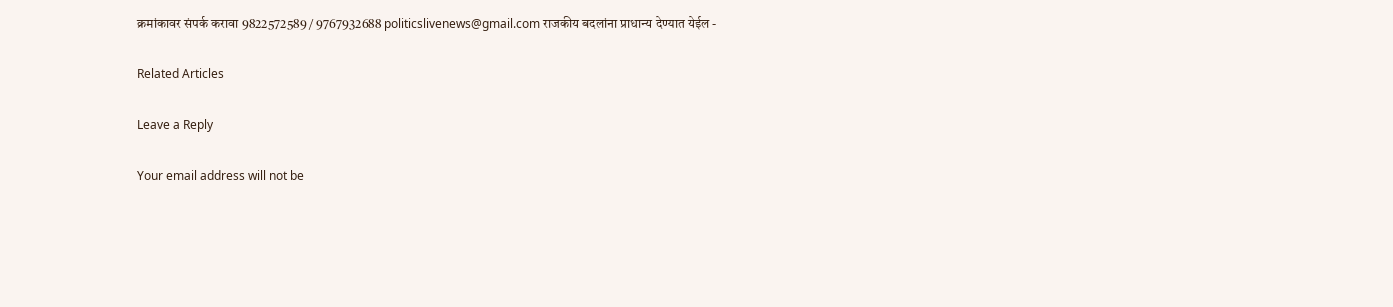क्रमांकावर संपर्क करावा 9822572589 / 9767932688 politicslivenews@gmail.com राजकीय बदलांना प्राधान्य देण्यात येईल -

Related Articles

Leave a Reply

Your email address will not be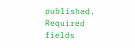published. Required fields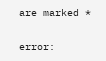are marked *

error: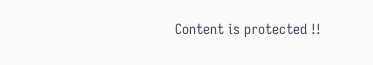Content is protected !!